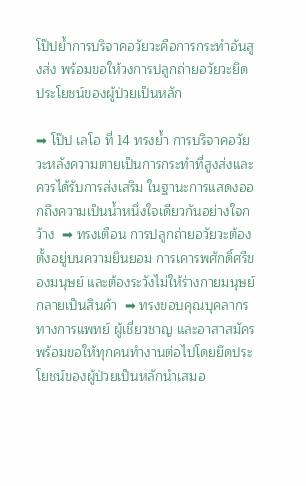โป๊ปย้ำการบริจาคอวัยวะคือการกระทำอันสูงส่ง พร้อมขอให้วงการปลูกถ่ายอวัยวะยึดประโยชน์ของผู้ป่วยเป็นหลัก

➡ โป๊ป เลโอ ที่ 14 ทรงย้ำ การบริจาคอวัยวะหลังความตายเป็นการกระทำที่สูงส่งและควรได้รับการส่งเสริม ในฐานะการแสดงออกถึงความเป็นน้ำหนึ่งใจเดียวกันอย่างใจกว้าง  ➡ ทรงเตือน การปลูกถ่ายอวัยวะต้องตั้งอยู่บนความยินยอม การเคารพศักดิ์ศรีของมนุษย์ และต้องระวังไม่ให้ร่างกายมนุษย์กลายเป็นสินค้า  ➡ ทรงขอบคุณบุคลากรทางการแพทย์ ผู้เชี่ยวชาญ และอาสาสมัคร พร้อมขอให้ทุกคนทำงานต่อไปโดยยึดประโยชน์ของผู้ป่วยเป็นหลักนำเสมอ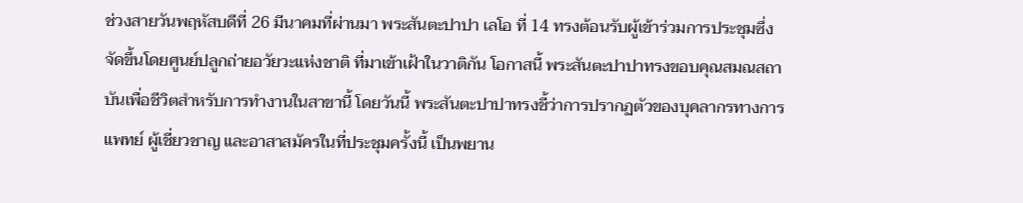ช่วงสายวันพฤหัสบดีที่ 26 มีนาคมที่ผ่านมา พระสันตะปาปา เลโอ ที่ 14 ทรงต้อนรับผู้เข้าร่วมการประชุมซึ่งจัดขึ้นโดยศูนย์ปลูกถ่ายอวัยวะแห่งชาติ ที่มาเข้าเฝ้าในวาติกัน โอกาสนี้ พระสันตะปาปาทรงขอบคุณสมณสถาบันเพื่อชีวิตสำหรับการทำงานในสาขานี้ โดยวันนี้ พระสันตะปาปาทรงชี้ว่าการปรากฏตัวของบุคลากรทางการแพทย์ ผู้เชี่ยวชาญ และอาสาสมัครในที่ประชุมครั้งนี้ เป็นพยาน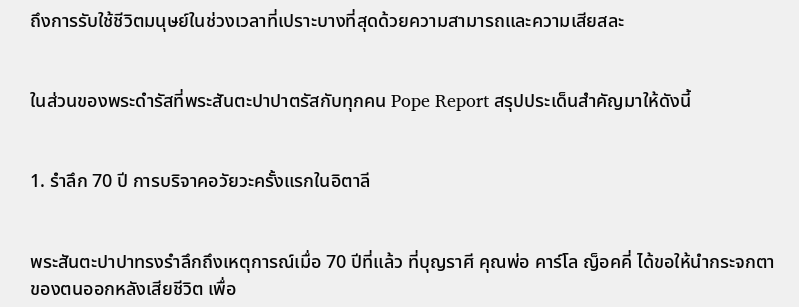ถึงการรับใช้ชีวิตมนุษย์ในช่วงเวลาที่เปราะบางที่สุดด้วยความสามารถและความเสียสละ


ในส่วนของพระดำรัสที่พระสันตะปาปาตรัสกับทุกคน Pope Report สรุปประเด็นสำคัญมาให้ดังนี้


1. รำลึก 70 ปี การบริจาคอวัยวะครั้งแรกในอิตาลี


พระสันตะปาปาทรงรำลึกถึงเหตุการณ์เมื่อ 70 ปีที่แล้ว ที่บุญราศี คุณพ่อ คาร์โล ญ็อคคี่ ได้ขอให้นำกระจกตาของตนออกหลังเสียชีวิต เพื่อ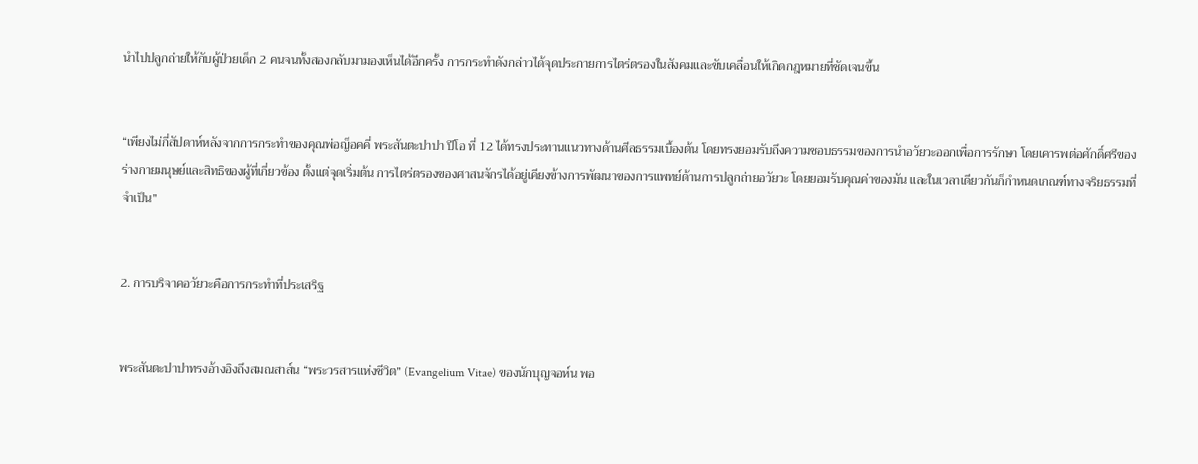นำไปปลูกถ่ายให้กับผู้ป่วยเด็ก 2 คนจนทั้งสองกลับมามองเห็นได้อีกครั้ง การกระทำดังกล่าวได้จุดประกายการไตร่ตรองในสังคมและขับเคลื่อนให้เกิดกฎหมายที่ชัดเจนขึ้น


“เพียงไม่กี่สัปดาห์หลังจากการกระทำของคุณพ่อญ็อคคี่ พระสันตะปาปา ปีโอ ที่ 12 ได้ทรงประทานแนวทางด้านศีลธรรมเบื้องต้น โดยทรงยอมรับถึงความชอบธรรมของการนำอวัยวะออกเพื่อการรักษา โดยเคารพต่อศักดิ์ศรีของร่างกายมนุษย์และสิทธิของผู้ที่เกี่ยวข้อง ตั้งแต่จุดเริ่มต้น การไตร่ตรองของศาสนจักรได้อยู่เคียงข้างการพัฒนาของการแพทย์ด้านการปลูกถ่ายอวัยวะ โดยยอมรับคุณค่าของมัน และในเวลาเดียวกันก็กำหนดเกณฑ์ทางจริยธรรมที่จำเป็น”


2. การบริจาคอวัยวะคือการกระทำที่ประเสริฐ


พระสันตะปาปาทรงอ้างอิงถึงสมณสาส์น “พระวรสารแห่งชีวิต” (Evangelium Vitae) ของนักบุญจอห์น พอ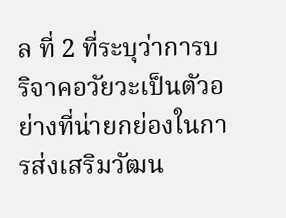ล ที่ 2 ที่ระบุว่าการบริจาคอวัยวะเป็นตัวอย่างที่น่ายกย่องในการส่งเสริมวัฒน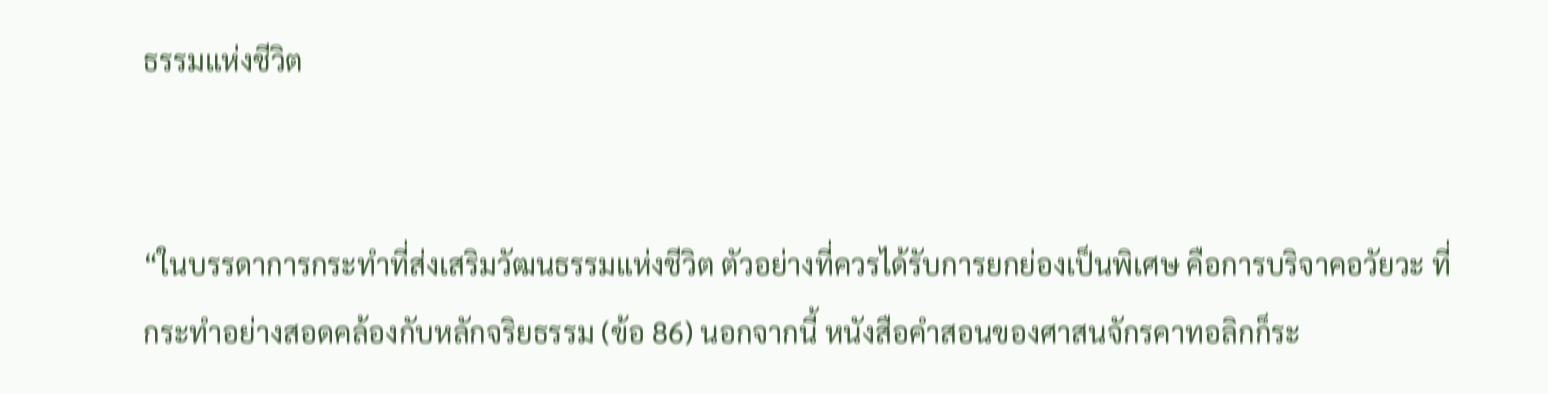ธรรมแห่งชีวิต


“ในบรรดาการกระทำที่ส่งเสริมวัฒนธรรมแห่งชีวิต ตัวอย่างที่ควรได้รับการยกย่องเป็นพิเศษ คือการบริจาคอวัยวะ ที่กระทำอย่างสอดคล้องกับหลักจริยธรรม (ข้อ 86) นอกจากนี้ หนังสือคำสอนของศาสนจักรคาทอลิกก็ระ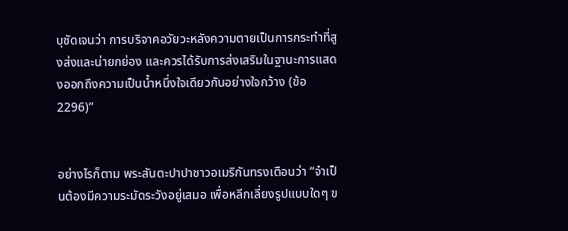บุชัดเจนว่า การบริจาคอวัยวะหลังความตายเป็นการกระทำที่สูงส่งและน่ายกย่อง และควรได้รับการส่งเสริมในฐานะการแสดงออกถึงความเป็นน้ำหนึ่งใจเดียวกันอย่างใจกว้าง (ข้อ 2296)”


อย่างไรก็ตาม พระสันตะปาปาชาวอเมริกันทรงเตือนว่า “จำเป็นต้องมีความระมัดระวังอยู่เสมอ เพื่อหลีกเลี่ยงรูปแบบใดๆ ข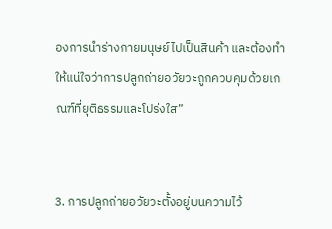องการนำร่างกายมนุษย์ไปเป็นสินค้า และต้องทำให้แน่ใจว่าการปลูกถ่ายอวัยวะถูกควบคุมด้วยเกณฑ์ที่ยุติธรรมและโปร่งใส”


3. การปลูกถ่ายอวัยวะตั้งอยู่บนความไว้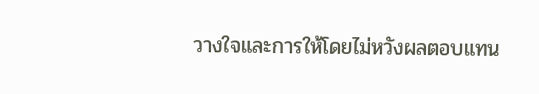วางใจและการให้โดยไม่หวังผลตอบแทน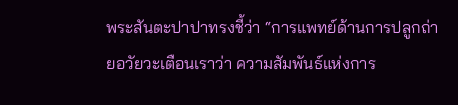พระสันตะปาปาทรงชี้ว่า “การแพทย์ด้านการปลูกถ่ายอวัยวะเตือนเราว่า ความสัมพันธ์แห่งการ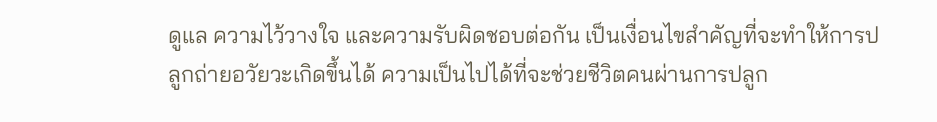ดูแล ความไว้วางใจ และความรับผิดชอบต่อกัน เป็นเงื่อนไขสำคัญที่จะทำให้การปลูกถ่ายอวัยวะเกิดขึ้นได้ ความเป็นไปได้ที่จะช่วยชีวิตคนผ่านการปลูก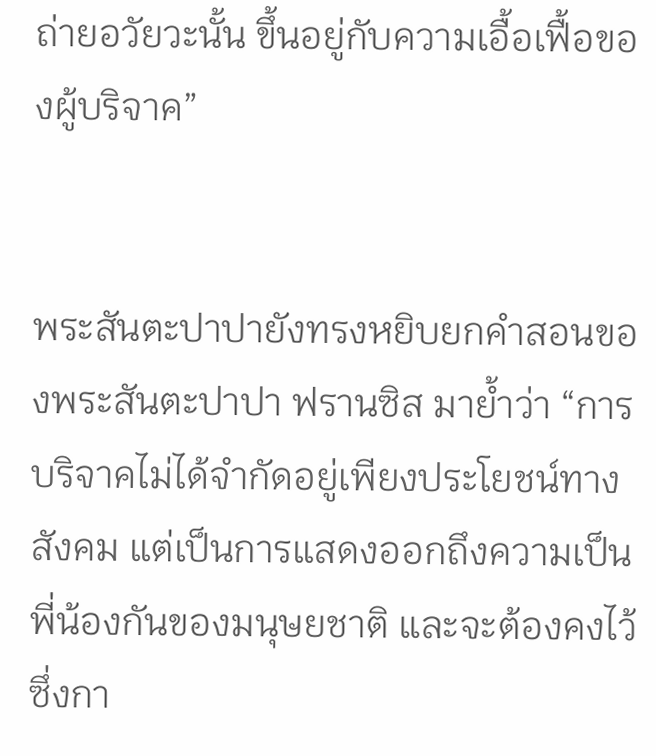ถ่ายอวัยวะนั้น ขึ้นอยู่กับความเอื้อเฟื้อของผู้บริจาค”


พระสันตะปาปายังทรงหยิบยกคำสอนของพระสันตะปาปา ฟรานซิส มาย้ำว่า “การบริจาคไม่ได้จำกัดอยู่เพียงประโยชน์ทางสังคม แต่เป็นการแสดงออกถึงความเป็นพี่น้องกันของมนุษยชาติ และจะต้องคงไว้ซึ่งกา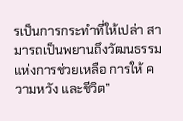รเป็นการกระทำที่ให้เปล่า สามารถเป็นพยานถึงวัฒนธรรมแห่งการช่วยเหลือ การให้ ความหวัง และชีวิต”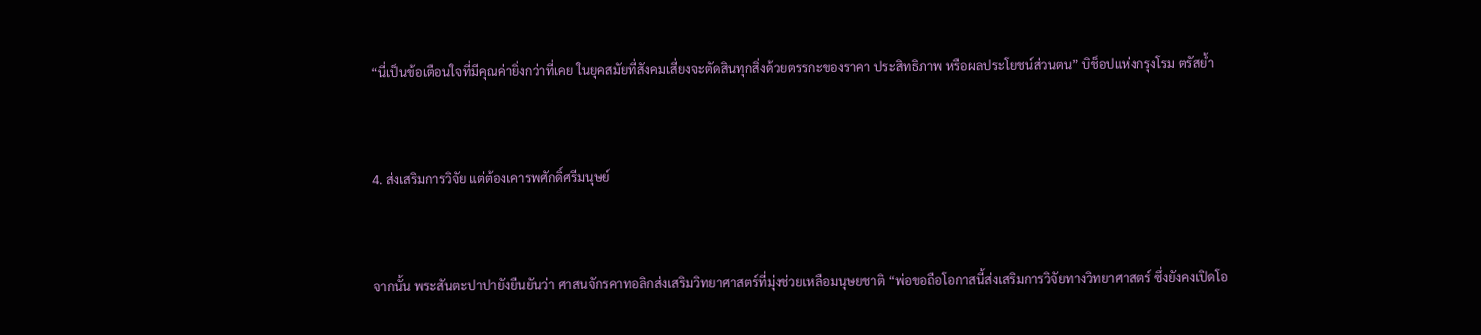“นี่เป็นข้อเตือนใจที่มีคุณค่ายิ่งกว่าที่เคย ในยุคสมัยที่สังคมเสี่ยงจะตัดสินทุกสิ่งด้วยตรรกะของราคา ประสิทธิภาพ หรือผลประโยชน์ส่วนตน” บิช็อปแห่งกรุงโรม ตรัสย้ำ


4. ส่งเสริมการวิจัย แต่ต้องเคารพศักดิ์ศรีมนุษย์


จากนั้น พระสันตะปาปายังยืนยันว่า ศาสนจักรคาทอลิกส่งเสริมวิทยาศาสตร์ที่มุ่งช่วยเหลือมนุษยชาติ “พ่อขอถือโอกาสนี้ส่งเสริมการวิจัยทางวิทยาศาสตร์ ซึ่งยังคงเปิดโอ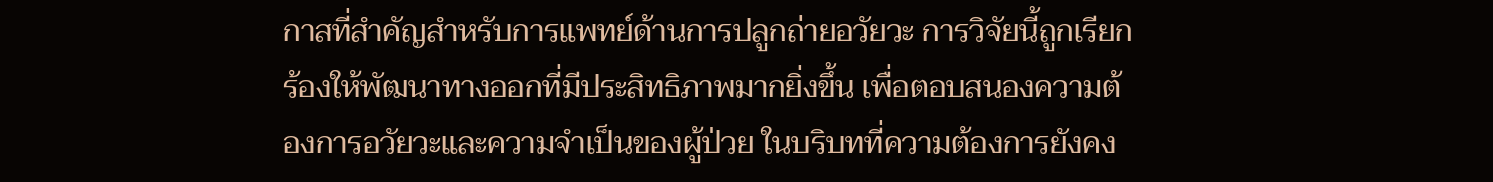กาสที่สำคัญสำหรับการแพทย์ด้านการปลูกถ่ายอวัยวะ การวิจัยนี้ถูกเรียกร้องให้พัฒนาทางออกที่มีประสิทธิภาพมากยิ่งขึ้น เพื่อตอบสนองความต้องการอวัยวะและความจำเป็นของผู้ป่วย ในบริบทที่ความต้องการยังคง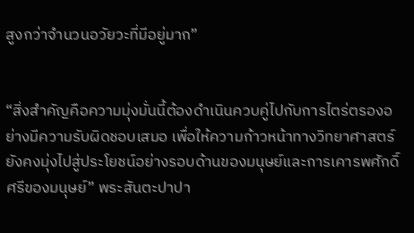สูงกว่าจำนวนอวัยวะที่มีอยู่มาก”


“สิ่งสำคัญคือความมุ่งมั่นนี้ต้องดำเนินควบคู่ไปกับการไตร่ตรองอย่างมีความรับผิดชอบเสมอ เพื่อให้ความก้าวหน้าทางวิทยาศาสตร์ยังคงมุ่งไปสู่ประโยชน์อย่างรอบด้านของมนุษย์และการเคารพศักดิ์ศรีของมนุษย์” พระสันตะปาปา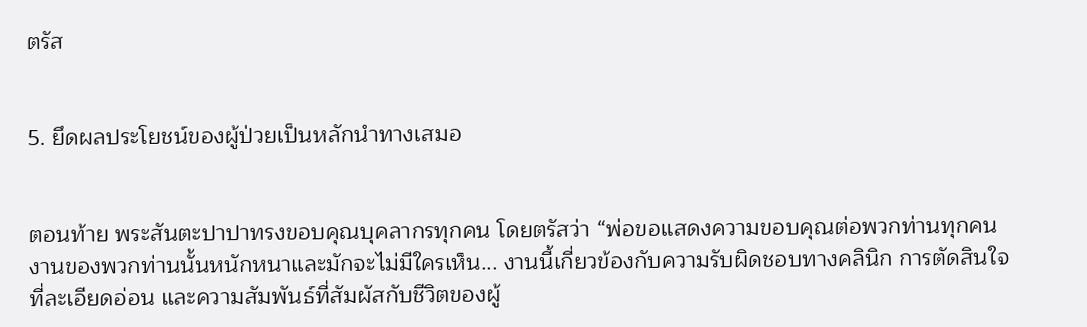ตรัส


5. ยึดผลประโยชน์ของผู้ป่วยเป็นหลักนำทางเสมอ


ตอนท้าย พระสันตะปาปาทรงขอบคุณบุคลากรทุกคน โดยตรัสว่า “พ่อขอแสดงความขอบคุณต่อพวกท่านทุกคน งานของพวกท่านนั้นหนักหนาและมักจะไม่มีใครเห็น... งานนี้เกี่ยวข้องกับความรับผิดชอบทางคลินิก การตัดสินใจที่ละเอียดอ่อน และความสัมพันธ์ที่สัมผัสกับชีวิตของผู้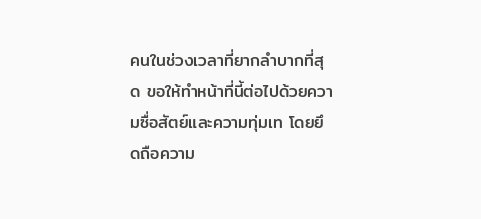คนในช่วงเวลาที่ยากลำบากที่สุด ขอให้ทำหน้าที่นี้ต่อไปด้วยความซื่อสัตย์และความทุ่มเท โดยยึดถือความ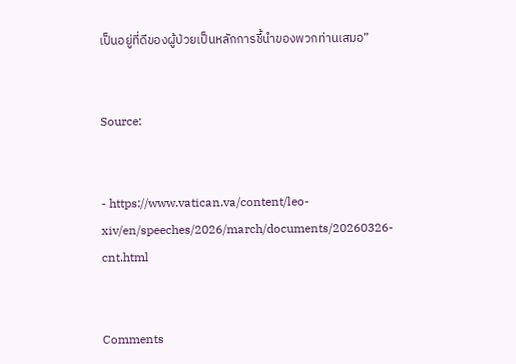เป็นอยู่ที่ดีของผู้ป่วยเป็นหลักการชี้นำของพวกท่านเสมอ”


Source:


- https://www.vatican.va/content/leo-xiv/en/speeches/2026/march/documents/20260326-cnt.html


Comments